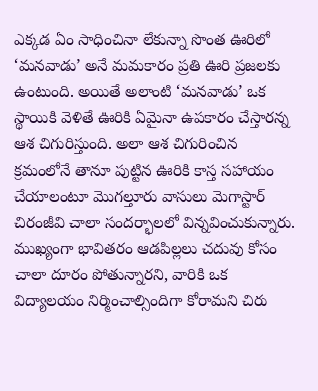ఎక్కడ ఏం సాధించినా లేకున్నా సొంత ఊరిలో ‘మనవాడు’ అనే మమకారం ప్రతి ఊరి ప్రజలకు ఉంటుంది. అయితే అలాంటి ‘మనవాడు’ ఒక స్థాయికి వెళితే ఊరికి ఏమైనా ఉపకారం చేస్తారన్న ఆశ చిగురిస్తుంది. అలా ఆశ చిగురించిన క్రమంలోనే తానూ పుట్టిన ఊరికి కాస్త సహాయం చేయాలంటూ మొగల్తూరు వాసులు మెగాస్టార్ చిరంజీవి చాలా సందర్భాలలో విన్నవించుకున్నారు.
ముఖ్యంగా భావితరం ఆడపిల్లలు చదువు కోసం చాలా దూరం పోతున్నారని, వారికి ఒక విద్యాలయం నిర్మించాల్సిందిగా కోరామని చిరు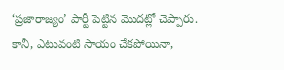‘ప్రజారాజ్యం’ పార్టీ పెట్టిన మొదట్లో చెప్పారు. కానీ, ఎటువంటి సాయం చేకపోయినా,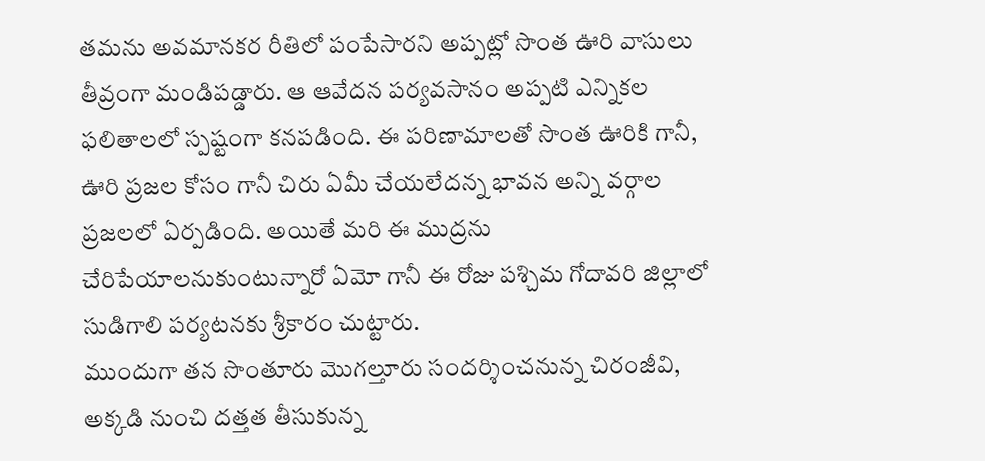తమను అవమానకర రీతిలో పంపేసారని అప్పట్లో సొంత ఊరి వాసులు తీవ్రంగా మండిపడ్డారు. ఆ ఆవేదన పర్యవసానం అప్పటి ఎన్నికల ఫలితాలలో స్పష్టంగా కనపడింది. ఈ పరిణామాలతో సొంత ఊరికి గానీ, ఊరి ప్రజల కోసం గానీ చిరు ఏమీ చేయలేదన్న భావన అన్ని వర్గాల ప్రజలలో ఏర్పడింది. అయితే మరి ఈ ముద్రను చేరిపేయాలనుకుంటున్నారో ఏమో గానీ ఈ రోజు పశ్చిమ గోదావరి జిల్లాలో సుడిగాలి పర్యటనకు శ్రీకారం చుట్టారు.
ముందుగా తన సొంతూరు మొగల్తూరు సందర్శించనున్న చిరంజీవి, అక్కడి నుంచి దత్తత తీసుకున్న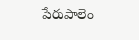పేరుపాలెం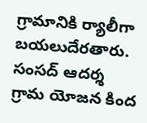గ్రామానికి ర్యాలీగా బయలుదేరతారు. సంసద్ ఆదర్శ గ్రామ యోజన కింద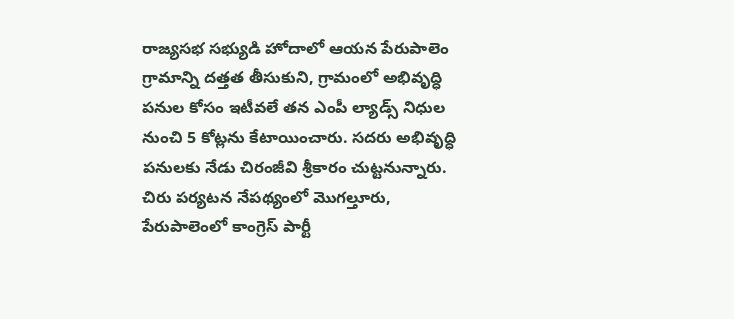రాజ్యసభ సభ్యుడి హోదాలో ఆయన పేరుపాలెం గ్రామాన్ని దత్తత తీసుకుని, గ్రామంలో అభివృద్ధి పనుల కోసం ఇటీవలే తన ఎంపీ ల్యాడ్స్ నిధుల నుంచి 5 కోట్లను కేటాయించారు. సదరు అభివృద్ధి పనులకు నేడు చిరంజీవి శ్రీకారం చుట్టనున్నారు. చిరు పర్యటన నేపథ్యంలో మొగల్తూరు, పేరుపాలెంలో కాంగ్రెస్ పార్టీ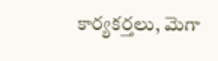కార్యకర్తలు, మెగా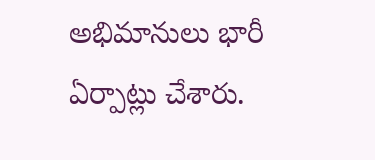అభిమానులు భారీ ఏర్పాట్లు చేశారు.